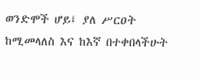ወንድሞች ሆይ፤ ያለ ሥርዐት ከሚመላለስ እና ከእኛ በተቀበላችሁት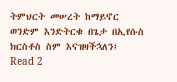ትምህርት መሠረት ከማይኖር ወንድም እንድትርቁ በጌታ በኢየሱስ ክርስቶስ ስም እናዝዛችኋለን፤
Read 2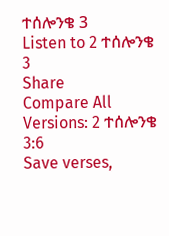ተሰሎንቄ 3
Listen to 2 ተሰሎንቄ 3
Share
Compare All Versions: 2 ተሰሎንቄ 3:6
Save verses,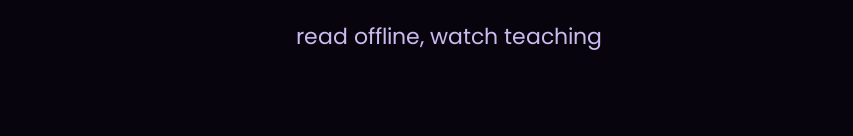read offline, watch teaching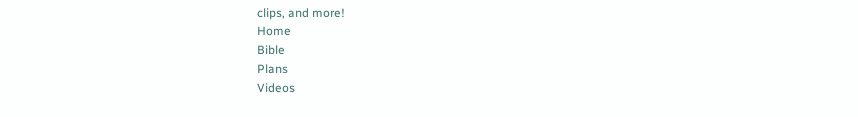clips, and more!
Home
Bible
Plans
Videos